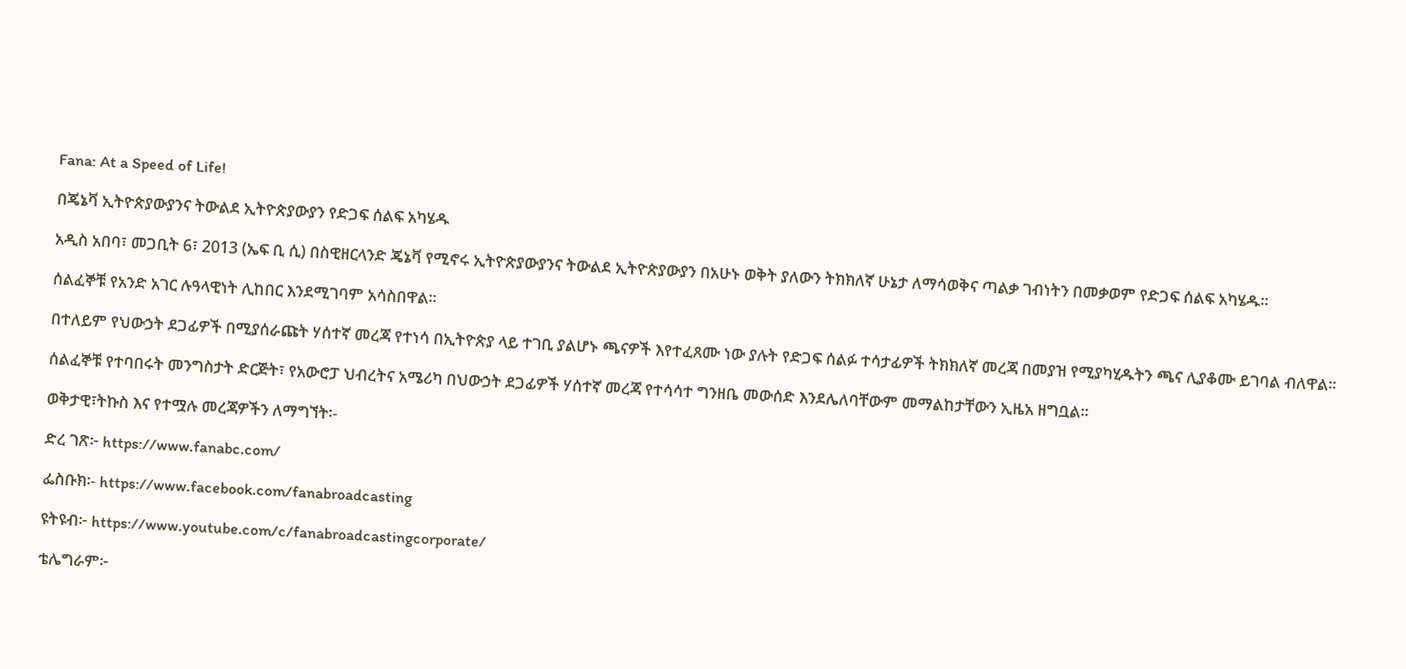Fana: At a Speed of Life!

በጄኔቫ ኢትዮጵያውያንና ትውልደ ኢትዮጵያውያን የድጋፍ ሰልፍ አካሄዱ

አዲስ አበባ፣ መጋቢት 6፣ 2013 (ኤፍ ቢ ሲ) በስዊዘርላንድ ጄኔቫ የሚኖሩ ኢትዮጵያውያንና ትውልደ ኢትዮጵያውያን በአሁኑ ወቅት ያለውን ትክክለኛ ሁኔታ ለማሳወቅና ጣልቃ ገብነትን በመቃወም የድጋፍ ሰልፍ አካሄዱ።

ሰልፈኞቹ የአንድ አገር ሉዓላዊነት ሊከበር እንደሚገባም አሳስበዋል።

በተለይም የህውኃት ደጋፊዎች በሚያሰራጩት ሃሰተኛ መረጃ የተነሳ በኢትዮጵያ ላይ ተገቢ ያልሆኑ ጫናዎች እየተፈጸሙ ነው ያሉት የድጋፍ ሰልፉ ተሳታፊዎች ትክክለኛ መረጃ በመያዝ የሚያካሂዱትን ጫና ሊያቆሙ ይገባል ብለዋል።

ሰልፈኞቹ የተባበሩት መንግስታት ድርጅት፣ የአውሮፓ ህብረትና አሜሪካ በህውኃት ደጋፊዎች ሃሰተኛ መረጃ የተሳሳተ ግንዘቤ መውሰድ እንደሌለባቸውም መማልከታቸውን ኢዜአ ዘግቧል።

ወቅታዊ፣ትኩስ እና የተሟሉ መረጃዎችን ለማግኘት፡-

ድረ ገጽ፦ https://www.fanabc.com/

ፌስቡክ፡- https://www.facebook.com/fanabroadcasting

ዩትዩብ፦ https://www.youtube.com/c/fanabroadcastingcorporate/

ቴሌግራም፦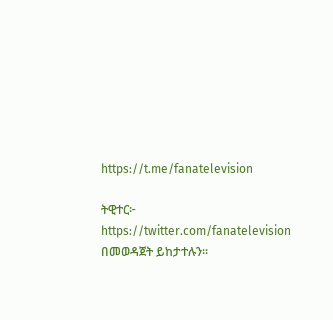https://t.me/fanatelevision

ትዊተር፦ https://twitter.com/fanatelevision በመወዳጀት ይከታተሉን፡፡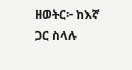ዘወትር፦ ከእኛ ጋር ስላሉ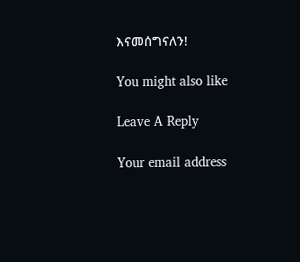እናመሰግናለን!

You might also like

Leave A Reply

Your email address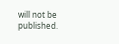will not be published.